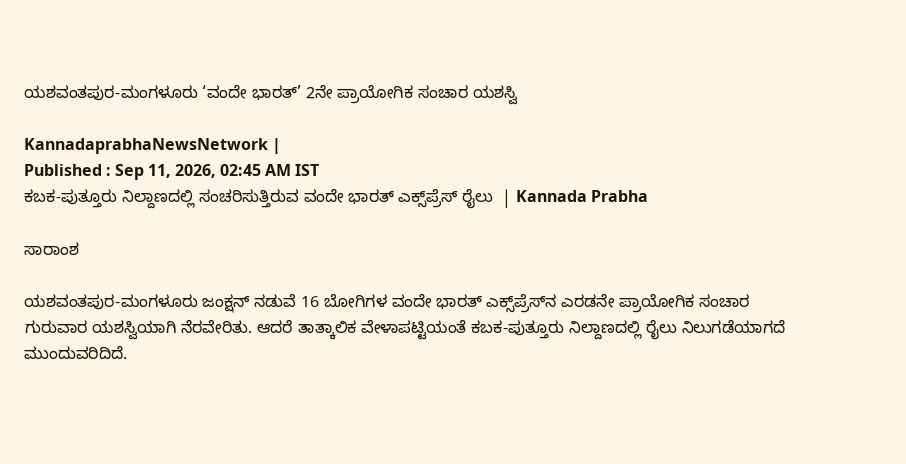ಯಶವಂತಪುರ-ಮಂಗಳೂರು ‘ವಂದೇ ಭಾರತ್‌’ 2ನೇ ಪ್ರಾಯೋಗಿಕ ಸಂಚಾರ ಯಶಸ್ವಿ

KannadaprabhaNewsNetwork |
Published : Sep 11, 2026, 02:45 AM IST
ಕಬಕ-ಪುತ್ತೂರು ನಿಲ್ದಾಣದಲ್ಲಿ ಸಂಚರಿಸುತ್ತಿರುವ ವಂದೇ ಭಾರತ್‌ ಎಕ್ಸ್‌ಪ್ರೆಸ್‌ ರೈಲು  | Kannada Prabha

ಸಾರಾಂಶ

ಯಶವಂತಪುರ-ಮಂಗಳೂರು ಜಂಕ್ಷನ್ ನಡುವೆ 16 ಬೋಗಿಗಳ ವಂದೇ ಭಾರತ್ ಎಕ್ಸ್‌ಪ್ರೆಸ್‌ನ ಎರಡನೇ ಪ್ರಾಯೋಗಿಕ ಸಂಚಾರ ಗುರುವಾರ ಯಶಸ್ವಿಯಾಗಿ ನೆರವೇರಿತು. ಆದರೆ ತಾತ್ಕಾಲಿಕ ವೇಳಾಪಟ್ಟಿಯಂತೆ ಕಬಕ-ಪುತ್ತೂರು ನಿಲ್ದಾಣದಲ್ಲಿ ರೈಲು ನಿಲುಗಡೆಯಾಗದೆ ಮುಂದುವರಿದಿದೆ.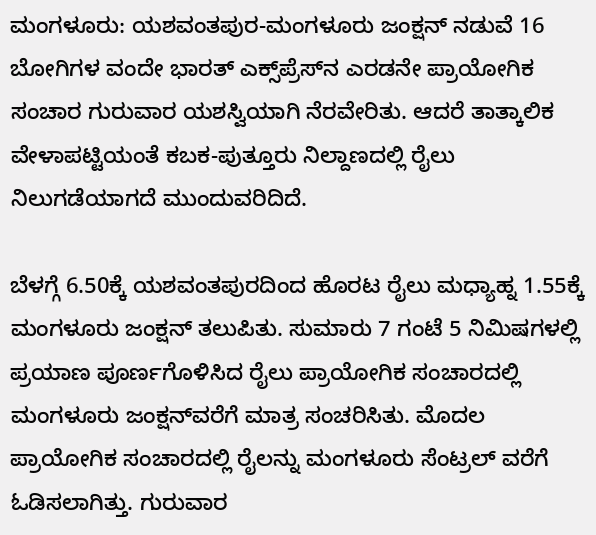ಮಂಗಳೂರು: ಯಶವಂತಪುರ-ಮಂಗಳೂರು ಜಂಕ್ಷನ್ ನಡುವೆ 16 ಬೋಗಿಗಳ ವಂದೇ ಭಾರತ್ ಎಕ್ಸ್‌ಪ್ರೆಸ್‌ನ ಎರಡನೇ ಪ್ರಾಯೋಗಿಕ ಸಂಚಾರ ಗುರುವಾರ ಯಶಸ್ವಿಯಾಗಿ ನೆರವೇರಿತು. ಆದರೆ ತಾತ್ಕಾಲಿಕ ವೇಳಾಪಟ್ಟಿಯಂತೆ ಕಬಕ-ಪುತ್ತೂರು ನಿಲ್ದಾಣದಲ್ಲಿ ರೈಲು ನಿಲುಗಡೆಯಾಗದೆ ಮುಂದುವರಿದಿದೆ.

ಬೆಳಗ್ಗೆ 6.50ಕ್ಕೆ ಯಶವಂತಪುರದಿಂದ ಹೊರಟ ರೈಲು ಮಧ್ಯಾಹ್ನ 1.55ಕ್ಕೆ ಮಂಗಳೂರು ಜಂಕ್ಷನ್ ತಲುಪಿತು. ಸುಮಾರು 7 ಗಂಟೆ 5 ನಿಮಿಷಗಳಲ್ಲಿ ಪ್ರಯಾಣ ಪೂರ್ಣಗೊಳಿಸಿದ ರೈಲು ಪ್ರಾಯೋಗಿಕ ಸಂಚಾರದಲ್ಲಿ ಮಂಗಳೂರು ಜಂಕ್ಷನ್‌ವರೆಗೆ ಮಾತ್ರ ಸಂಚರಿಸಿತು. ಮೊದಲ ಪ್ರಾಯೋಗಿಕ ಸಂಚಾರದಲ್ಲಿ ರೈಲನ್ನು ಮಂಗಳೂರು ಸೆಂಟ್ರಲ್‌ ವರೆಗೆ ಓಡಿಸಲಾಗಿತ್ತು. ಗುರುವಾರ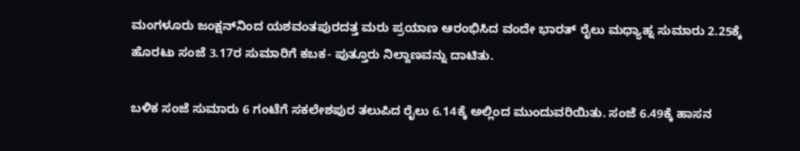ಮಂಗಳೂರು ಜಂಕ್ಷನ್‌ನಿಂದ ಯಶವಂತಪುರದತ್ತ ಮರು ಪ್ರಯಾಣ ಆರಂಭಿಸಿದ ವಂದೇ ಭಾರತ್ ರೈಲು ಮಧ್ಯಾಹ್ನ ಸುಮಾರು 2.25ಕ್ಕೆ ಹೊರಟು ಸಂಜೆ 3.17ರ ಸುಮಾರಿಗೆ ಕಬಕ- ಪುತ್ತೂರು ನಿಲ್ದಾಣವನ್ನು ದಾಟಿತು.

ಬಳಿಕ ಸಂಜೆ ಸುಮಾರು 6 ಗಂಟೆಗೆ ಸಕಲೇಶಪುರ ತಲುಪಿದ ರೈಲು 6.14ಕ್ಕೆ ಅಲ್ಲಿಂದ ಮುಂದುವರಿಯಿತು. ಸಂಜೆ 6.49ಕ್ಕೆ ಹಾಸನ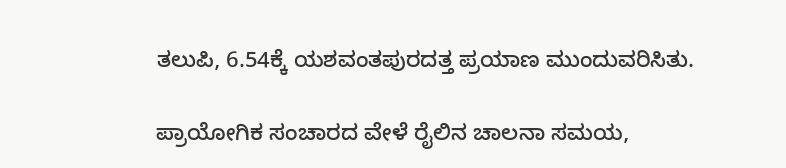ತಲುಪಿ, 6.54ಕ್ಕೆ ಯಶವಂತಪುರದತ್ತ ಪ್ರಯಾಣ ಮುಂದುವರಿಸಿತು.

ಪ್ರಾಯೋಗಿಕ ಸಂಚಾರದ ವೇಳೆ ರೈಲಿನ ಚಾಲನಾ ಸಮಯ,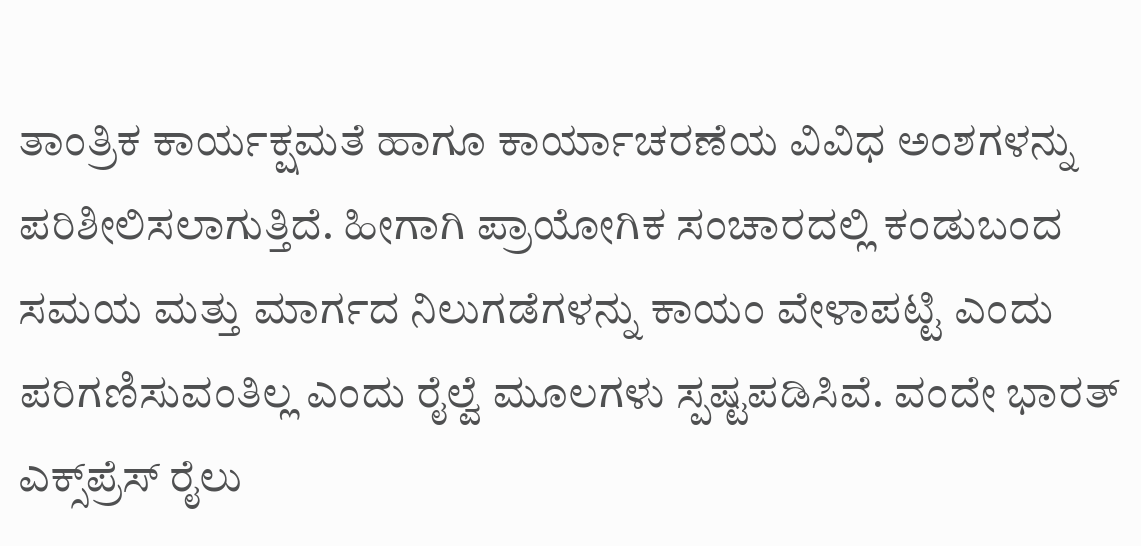ತಾಂತ್ರಿಕ ಕಾರ್ಯಕ್ಷಮತೆ ಹಾಗೂ ಕಾರ್ಯಾಚರಣೆಯ ವಿವಿಧ ಅಂಶಗಳನ್ನು ಪರಿಶೀಲಿಸಲಾಗುತ್ತಿದೆ. ಹೀಗಾಗಿ ಪ್ರಾಯೋಗಿಕ ಸಂಚಾರದಲ್ಲಿ ಕಂಡುಬಂದ ಸಮಯ ಮತ್ತು ಮಾರ್ಗದ ನಿಲುಗಡೆಗಳನ್ನು ಕಾಯಂ ವೇಳಾಪಟ್ಟಿ ಎಂದು ಪರಿಗಣಿಸುವಂತಿಲ್ಲ ಎಂದು ರೈಲ್ವೆ ಮೂಲಗಳು ಸ್ಪಷ್ಟಪಡಿಸಿವೆ. ವಂದೇ ಭಾರತ್‌ ಎಕ್ಸ್‌ಪ್ರೆಸ್‌ ರೈಲು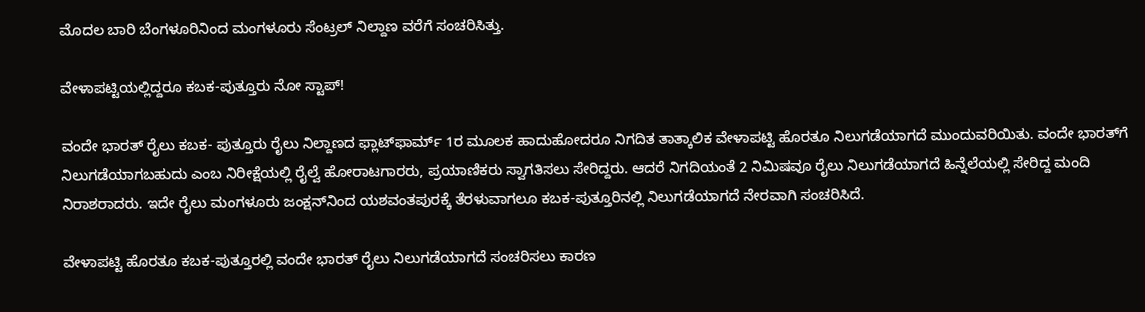ಮೊದಲ ಬಾರಿ ಬೆಂಗಳೂರಿನಿಂದ ಮಂಗಳೂರು ಸೆಂಟ್ರಲ್‌ ನಿಲ್ದಾಣ ವರೆಗೆ ಸಂಚರಿಸಿತ್ತು.

ವೇಳಾಪಟ್ಟಿಯಲ್ಲಿದ್ದರೂ ಕಬಕ-ಪುತ್ತೂರು ನೋ ಸ್ಟಾಪ್‌!

ವಂದೇ ಭಾರತ್ ರೈಲು ಕಬಕ- ಪುತ್ತೂರು ರೈಲು ನಿಲ್ದಾಣದ ಫ್ಲಾಟ್‌ಫಾರ್ಮ್‌ 1ರ ಮೂಲಕ ಹಾದುಹೋದರೂ ನಿಗದಿತ ತಾತ್ಕಾಲಿಕ ವೇಳಾಪಟ್ಟಿ ಹೊರತೂ ನಿಲುಗಡೆಯಾಗದೆ ಮುಂದುವರಿಯಿತು. ವಂದೇ ಭಾರತ್‌ಗೆ ನಿಲುಗಡೆಯಾಗಬಹುದು ಎಂಬ ನಿರೀಕ್ಷೆಯಲ್ಲಿ ರೈಲ್ವೆ ಹೋರಾಟಗಾರರು, ಪ್ರಯಾಣಿಕರು ಸ್ವಾಗತಿಸಲು ಸೇರಿದ್ದರು. ಆದರೆ ನಿಗದಿಯಂತೆ 2 ನಿಮಿಷವೂ ರೈಲು ನಿಲುಗಡೆಯಾಗದೆ ಹಿನ್ನೆಲೆಯಲ್ಲಿ ಸೇರಿದ್ದ ಮಂದಿ ನಿರಾಶರಾದರು. ಇದೇ ರೈಲು ಮಂಗಳೂರು ಜಂಕ್ಷನ್‌ನಿಂದ ಯಶವಂತಪುರಕ್ಕೆ ತೆರಳುವಾಗಲೂ ಕಬಕ-ಪುತ್ತೂರಿನಲ್ಲಿ ನಿಲುಗಡೆಯಾಗದೆ ನೇರವಾಗಿ ಸಂಚರಿಸಿದೆ.

ವೇಳಾಪಟ್ಟಿ ಹೊರತೂ ಕಬಕ-ಪುತ್ತೂರಲ್ಲಿ ವಂದೇ ಭಾರತ್‌ ರೈಲು ನಿಲುಗಡೆಯಾಗದೆ ಸಂಚರಿಸಲು ಕಾರಣ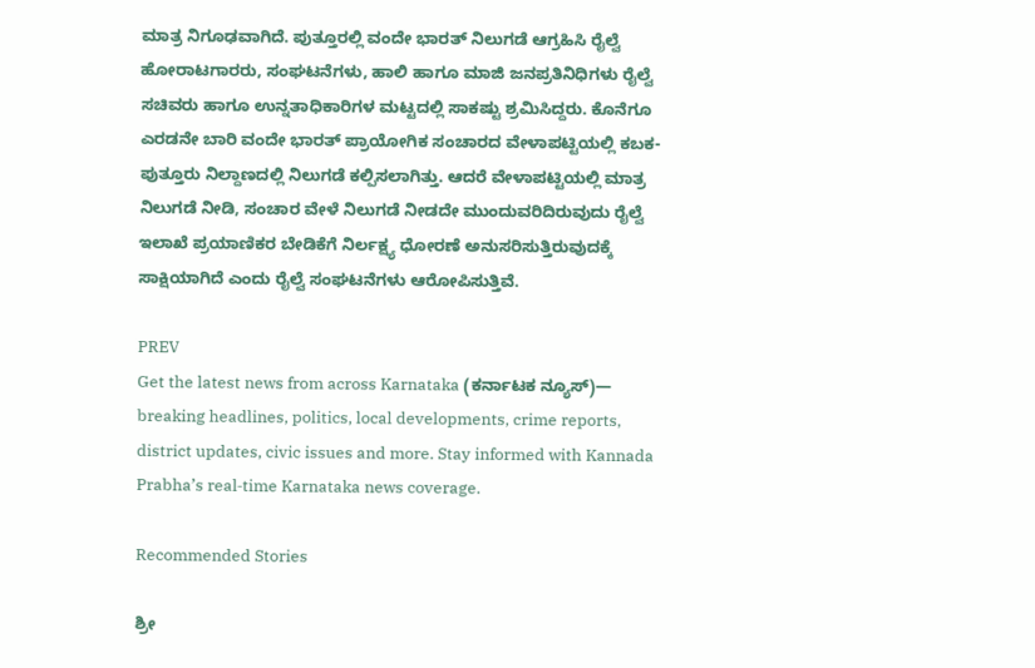ಮಾತ್ರ ನಿಗೂಢವಾಗಿದೆ. ಪುತ್ತೂರಲ್ಲಿ ವಂದೇ ಭಾರತ್‌ ನಿಲುಗಡೆ ಆಗ್ರಹಿಸಿ ರೈಲ್ವೆ ಹೋರಾಟಗಾರರು, ಸಂಘಟನೆಗಳು, ಹಾಲಿ ಹಾಗೂ ಮಾಜಿ ಜನಪ್ರತಿನಿಧಿಗಳು ರೈಲ್ವೆ ಸಚಿವರು ಹಾಗೂ ಉನ್ನತಾಧಿಕಾರಿಗಳ ಮಟ್ಟದಲ್ಲಿ ಸಾಕಷ್ಟು ಶ್ರಮಿಸಿದ್ದರು. ಕೊನೆಗೂ ಎರಡನೇ ಬಾರಿ ವಂದೇ ಭಾರತ್‌ ಪ್ರಾಯೋಗಿಕ ಸಂಚಾರದ ವೇಳಾಪಟ್ಟಿಯಲ್ಲಿ ಕಬಕ-ಪುತ್ತೂರು ನಿಲ್ದಾಣದಲ್ಲಿ ನಿಲುಗಡೆ ಕಲ್ಪಿಸಲಾಗಿತ್ತು. ಆದರೆ ವೇಳಾಪಟ್ಟಿಯಲ್ಲಿ ಮಾತ್ರ ನಿಲುಗಡೆ ನೀಡಿ, ಸಂಚಾರ ವೇಳೆ ನಿಲುಗಡೆ ನೀಡದೇ ಮುಂದುವರಿದಿರುವುದು ರೈಲ್ವೆ ಇಲಾಖೆ ಪ್ರಯಾಣಿಕರ ಬೇಡಿಕೆಗೆ ನಿರ್ಲಕ್ಷ್ಯ ಧೋರಣೆ ಅನುಸರಿಸುತ್ತಿರುವುದಕ್ಕೆ ಸಾಕ್ಷಿಯಾಗಿದೆ ಎಂದು ರೈಲ್ವೆ ಸಂಘಟನೆಗಳು ಆರೋಪಿಸುತ್ತಿವೆ.

PREV
Get the latest news from across Karnataka (ಕರ್ನಾಟಕ ನ್ಯೂಸ್)— breaking headlines, politics, local developments, crime reports, district updates, civic issues and more. Stay informed with Kannada Prabha’s real‑time Karnataka news coverage.

Recommended Stories

ಶ್ರೀ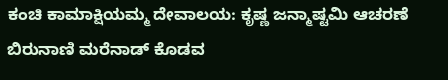ಕಂಚಿ ಕಾಮಾಕ್ಷಿಯಮ್ಮ ದೇವಾಲಯ: ಕೃಷ್ಣ ಜನ್ಮಾಷ್ಟಮಿ ಆಚರಣೆ
ಬಿರುನಾಣಿ ಮರೆನಾಡ್ ಕೊಡವ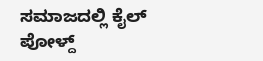ಸಮಾಜದಲ್ಲಿ ಕೈಲ್ ಪೋಳ್ದ್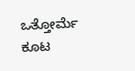ಒತ್ತೋರ್ಮೆ ಕೂಟ